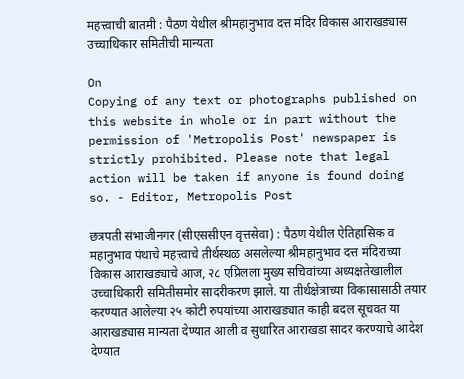महत्त्वाची बातमी : पैठण येथील श्रीमहानुभाव दत्त मंदिर विकास आराखड्यास उच्चाधिकार समितीची मान्यता

On
Copying of any text or photographs published on this website in whole or in part without the permission of 'Metropolis Post' newspaper is strictly prohibited. Please note that legal action will be taken if anyone is found doing so. - Editor, Metropolis Post

छत्रपती संभाजीनगर (सीएससीएन वृत्तसेवा) : पैठण येथील ऐतिहासिक व महानुभाव पंथाचे महत्त्वाचे तीर्थस्थळ असलेल्या श्रीमहानुभाव दत्त मंदिराच्या विकास आराखड्याचे आज, २८ एप्रिलला मुख्य सचिवांच्या अध्यक्षतेखालील उच्चाधिकारी समितीसमोर सादरीकरण झाले. या तीर्थक्षेत्राच्या विकासासाठी तयार करण्यात आलेल्या २५ कोटी रुपयांच्या आराखड्यात काही बदल सूचवत या आराखड्यास मान्यता देण्यात आली व सुधारित आराखडा सादर करण्याचे आदेश देण्यात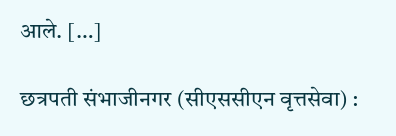आले. […]

छत्रपती संभाजीनगर (सीएससीएन वृत्तसेवा) :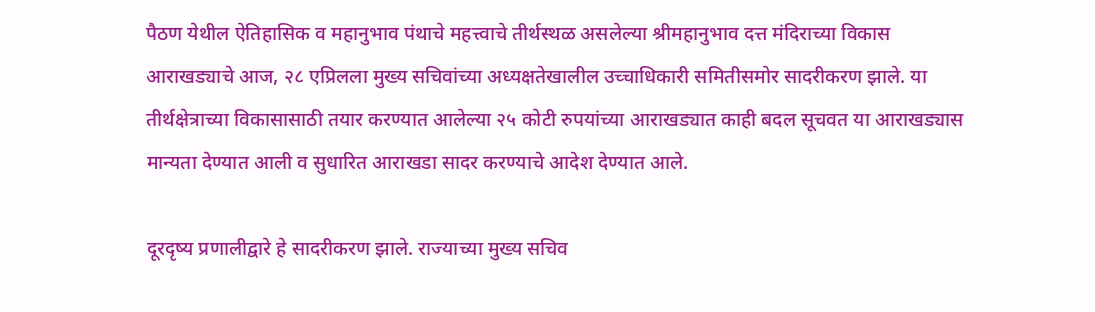पैठण येथील ऐतिहासिक व महानुभाव पंथाचे महत्त्वाचे तीर्थस्थळ असलेल्या श्रीमहानुभाव दत्त मंदिराच्या विकास आराखड्याचे आज, २८ एप्रिलला मुख्य सचिवांच्या अध्यक्षतेखालील उच्चाधिकारी समितीसमोर सादरीकरण झाले. या तीर्थक्षेत्राच्या विकासासाठी तयार करण्यात आलेल्या २५ कोटी रुपयांच्या आराखड्यात काही बदल सूचवत या आराखड्यास मान्यता देण्यात आली व सुधारित आराखडा सादर करण्याचे आदेश देण्यात आले.

दूरदृष्य प्रणालीद्वारे हे सादरीकरण झाले. राज्याच्या मुख्य सचिव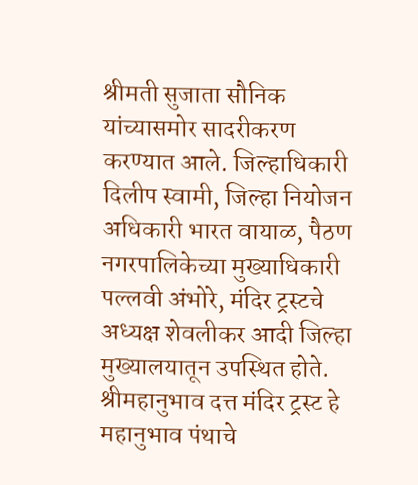श्रीमती सुजाता सौनिक यांच्यासमोर सादरीकरण करण्यात आले. जिल्हाधिकारी दिलीप स्वामी, जिल्हा नियोजन अधिकारी भारत वायाळ, पैठण नगरपालिकेच्या मुख्याधिकारी पल्लवी अंभोरे, मंदिर ट्रस्टचे अध्यक्ष शेवलीकर आदी जिल्हा मुख्यालयातून उपस्थित होते. श्रीमहानुभाव दत्त मंदिर ट्रस्ट हे महानुभाव पंथाचे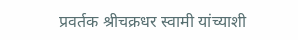प्रवर्तक श्रीचक्रधर स्वामी यांच्याशी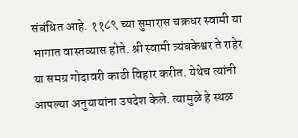संबंधित आहे. ११८९ च्या सुमारास चक्रधर स्वामी या भागात वास्तव्यास होते. श्री स्वामी त्र्यंबकेश्वर ते राहेर या समग्र गोदावरी काठी विहार करीत. येथेच त्यांनी आपल्या अनुयायांना उपदेश केले. त्यामुळे हे स्थळ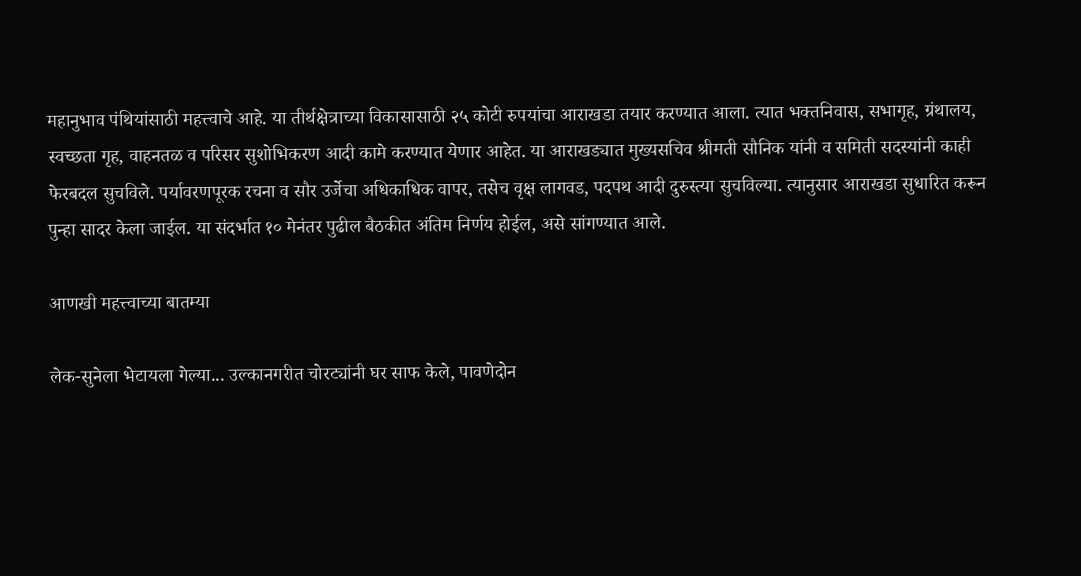महानुभाव पंथियांसाठी महत्त्वाचे आहे. या तीर्थक्षेत्राच्या विकासासाठी २५ कोटी रुपयांचा आराखडा तयार करण्यात आला. त्यात भक्तनिवास, सभागृह, ग्रंथालय, स्वच्छता गृह, वाहनतळ व परिसर सुशोभिकरण आदी कामे करण्यात येणार आहेत. या आराखड्यात मुख्यसचिव श्रीमती सौनिक यांनी व समिती सदस्यांनी काही फेरबदल सुचविले. पर्यावरणपूरक रचना व सौर उर्जेचा अधिकाधिक वापर, तसेच वृक्ष लागवड, पदपथ आदी दुरुस्त्या सुचविल्या. त्यानुसार आराखडा सुधारित करून पुन्हा सादर केला जाईल. या संदर्भात १० मेनंतर पुढील बैठकीत अंतिम निर्णय होईल, असे सांगण्यात आले.

आणखी महत्त्वाच्या बातम्या

लेक-सुनेला भेटायला गेल्या... उल्कानगरीत चोरट्यांनी घर साफ केले, पावणेदोन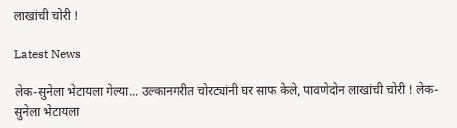लाखांची चोरी !

Latest News

लेक-सुनेला भेटायला गेल्या... उल्कानगरीत चोरट्यांनी घर साफ केले, पावणेदोन लाखांची चोरी ! लेक-सुनेला भेटायला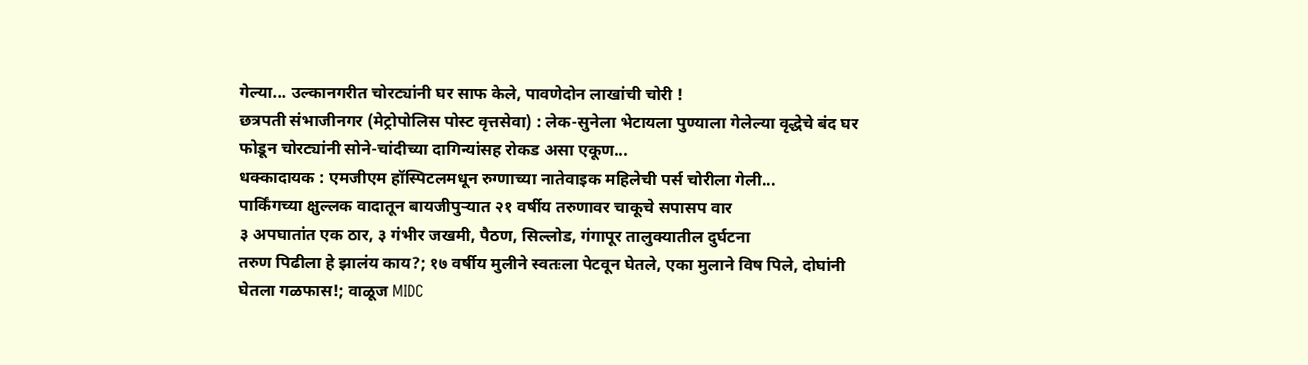गेल्या... उल्कानगरीत चोरट्यांनी घर साफ केले, पावणेदोन लाखांची चोरी !
छत्रपती संभाजीनगर (मेट्रोपोलिस पोस्ट वृत्तसेवा) : लेक-सुनेला भेटायला पुण्याला गेलेल्या वृद्धेचे बंद घर फोडून चोरट्यांनी सोने-चांदीच्या दागिन्यांसह रोकड असा एकूण...
धक्कादायक : एमजीएम हॉस्पिटलमधून रुग्णाच्या नातेवाइक महिलेची पर्स चोरीला गेली...
पार्किंगच्या क्षुल्लक वादातून बायजीपुऱ्यात २१ वर्षीय तरुणावर चाकूचे सपासप वार
३ अपघातांत एक ठार, ३ गंभीर जखमी, पैठण, सिल्लोड, गंगापूर तालुक्यातील दुर्घटना
तरुण पिढीला हे झालंय काय?; १७ वर्षीय मुलीने स्वतःला पेटवून घेतले, एका मुलाने विष पिले, दोघांनी घेतला गळफास!; वाळूज MIDC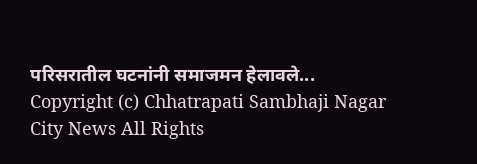परिसरातील घटनांनी समाजमन हेलावले...
Copyright (c) Chhatrapati Sambhaji Nagar City News All Rights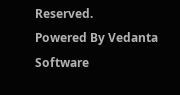Reserved.
Powered By Vedanta Software